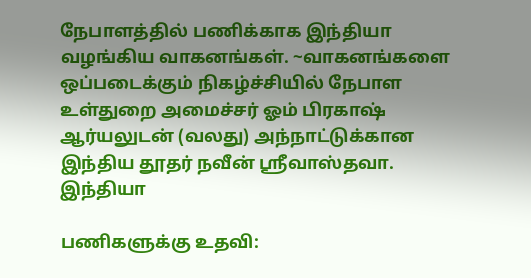நேபாளத்தில் பணிக்காக இந்தியா வழங்கிய வாகனங்கள். ~வாகனங்களை ஒப்படைக்கும் நிகழ்ச்சியில் நேபாள உள்துறை அமைச்சர் ஓம் பிரகாஷ் ஆர்யலுடன் (வலது) அந்நாட்டுக்கான இந்திய தூதர் நவீன் ஸ்ரீவாஸ்தவா.
இந்தியா

பணிகளுக்கு உதவி: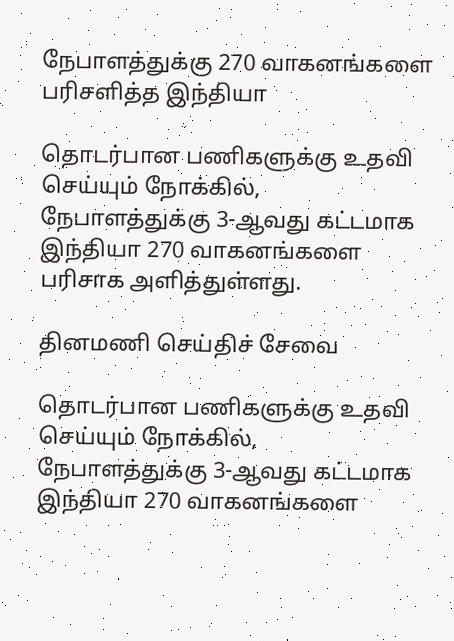நேபாளத்துக்கு 270 வாகனங்களை பரிசளித்த இந்தியா

தொடர்பான பணிகளுக்கு உதவி செய்யும் நோக்கில், நேபாளத்துக்கு 3-ஆவது கட்டமாக இந்தியா 270 வாகனங்களை பரிசாக அளித்துள்ளது.

தினமணி செய்திச் சேவை

தொடர்பான பணிகளுக்கு உதவி செய்யும் நோக்கில், நேபாளத்துக்கு 3-ஆவது கட்டமாக இந்தியா 270 வாகனங்களை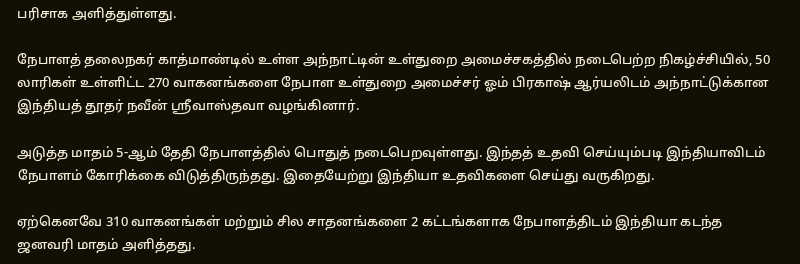பரிசாக அளித்துள்ளது.

நேபாளத் தலைநகர் காத்மாண்டில் உள்ள அந்நாட்டின் உள்துறை அமைச்சகத்தில் நடைபெற்ற நிகழ்ச்சியில், 50 லாரிகள் உள்ளிட்ட 270 வாகனங்களை நேபாள உள்துறை அமைச்சர் ஓம் பிரகாஷ் ஆர்யலிடம் அந்நாட்டுக்கான இந்தியத் தூதர் நவீன் ஸ்ரீவாஸ்தவா வழங்கினார்.

அடுத்த மாதம் 5-ஆம் தேதி நேபாளத்தில் பொதுத் நடைபெறவுள்ளது. இந்தத் உதவி செய்யும்படி இந்தியாவிடம் நேபாளம் கோரிக்கை விடுத்திருந்தது. இதையேற்று இந்தியா உதவிகளை செய்து வருகிறது.

ஏற்கெனவே 310 வாகனங்கள் மற்றும் சில சாதனங்களை 2 கட்டங்களாக நேபாளத்திடம் இந்தியா கடந்த ஜனவரி மாதம் அளித்தது.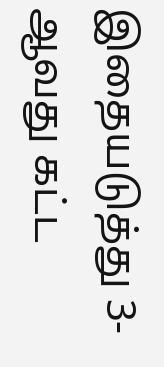இதையடுத்து 3-ஆவது கட்ட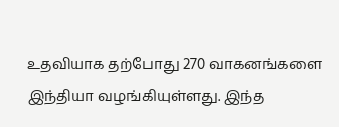உதவியாக தற்போது 270 வாகனங்களை இந்தியா வழங்கியுள்ளது. இந்த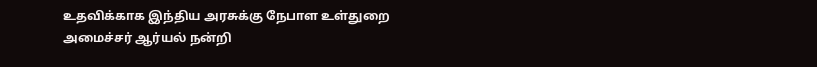உதவிக்காக இந்திய அரசுக்கு நேபாள உள்துறை அமைச்சர் ஆர்யல் நன்றி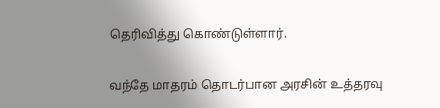தெரிவித்து கொண்டுள்ளார்.

வந்தே மாதரம் தொடர்பான அரசின் உத்தரவு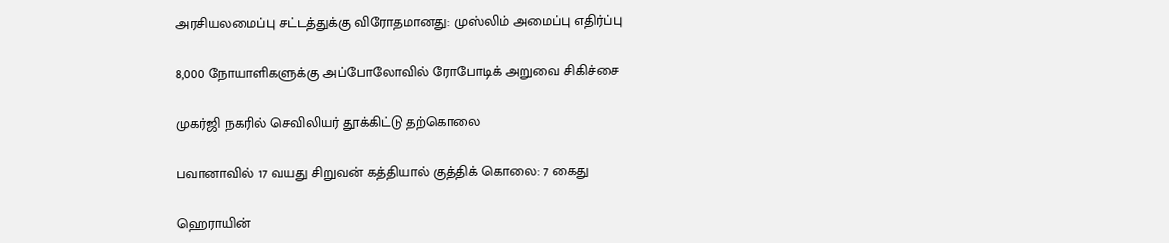அரசியலமைப்பு சட்டத்துக்கு விரோதமானது: முஸ்லிம் அமைப்பு எதிர்ப்பு

8,000 நோயாளிகளுக்கு அப்போலோவில் ரோபோடிக் அறுவை சிகிச்சை

முகர்ஜி நகரில் செவிலியர் தூக்கிட்டு தற்கொலை

பவானாவில் 17 வயது சிறுவன் கத்தியால் குத்திக் கொலை: 7 கைது

ஹெராயின்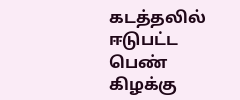கடத்தலில் ஈடுபட்ட பெண் கிழக்கு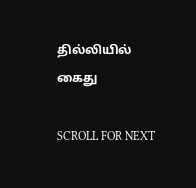தில்லியில் கைது

SCROLL FOR NEXT